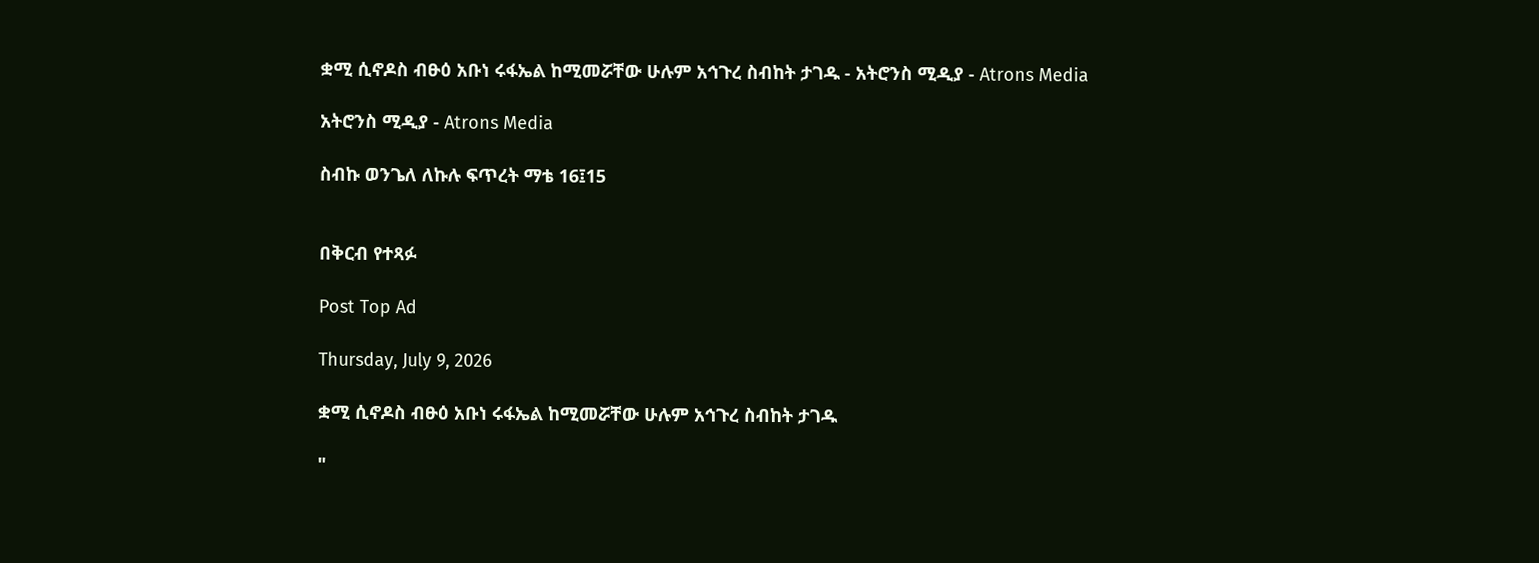ቋሚ ሲኖዶስ ብፁዕ አቡነ ሩፋኤል ከሚመሯቸው ሁሉም አኅጉረ ስብከት ታገዱ - አትሮንስ ሚዲያ - Atrons Media

አትሮንስ ሚዲያ - Atrons Media

ስብኩ ወንጌለ ለኩሉ ፍጥረት ማቴ 16፤15


በቅርብ የተጻፉ

Post Top Ad

Thursday, July 9, 2026

ቋሚ ሲኖዶስ ብፁዕ አቡነ ሩፋኤል ከሚመሯቸው ሁሉም አኅጉረ ስብከት ታገዱ

"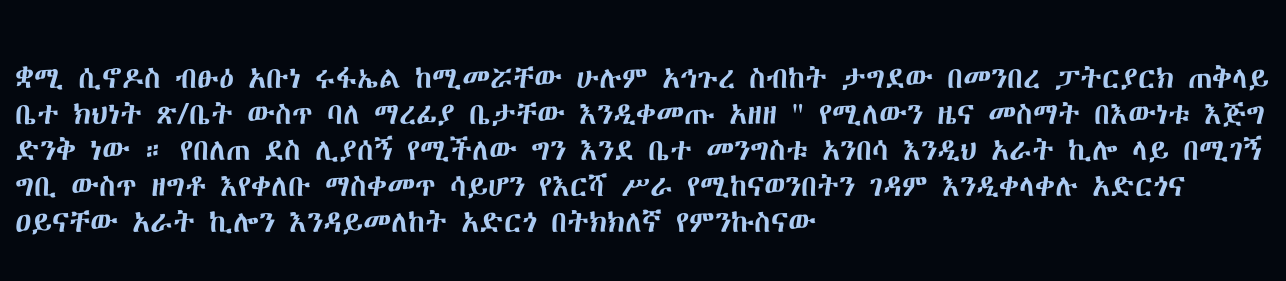ቋሚ ሲኖዶስ ብፁዕ አቡነ ሩፋኤል ከሚመሯቸው ሁሉም አኅጉረ ስብከት ታግደው በመንበረ ፓትርያርክ ጠቅላይ ቤተ ክህነት ጽ/ቤት ውስጥ ባለ ማረፊያ ቤታቸው እንዲቀመጡ አዘዘ " የሚለውን ዜና መስማት በእውነቱ እጅግ ድንቅ ነው ። የበለጠ ደስ ሊያሰኝ የሚችለው ግን እንደ ቤተ መንግስቱ አንበሳ እንዲህ አራት ኪሎ ላይ በሚገኝ ግቢ ውስጥ ዘግቶ እየቀለቡ ማስቀመጥ ሳይሆን የእርሻ ሥራ የሚከናወንበትን ገዳም እንዲቀላቀሉ አድርጎና ዐይናቸው አራት ኪሎን እንዳይመለከት አድርጎ በትክክለኛ የምንኩስናው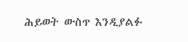ሕይወት ውስጥ እንዲያልፉ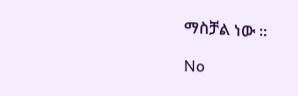ማስቻል ነው ።

No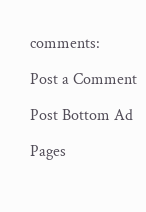comments:

Post a Comment

Post Bottom Ad

Pages